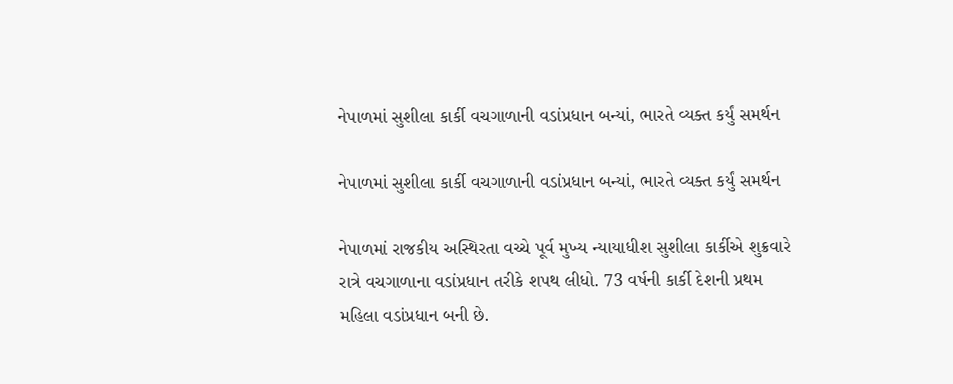નેપાળમાં સુશીલા કાર્કી વચગાળાની વડાંપ્રધાન બન્યાં, ભારતે વ્યક્ત કર્યું સમર્થન

નેપાળમાં સુશીલા કાર્કી વચગાળાની વડાંપ્રધાન બન્યાં, ભારતે વ્યક્ત કર્યું સમર્થન

નેપાળમાં રાજકીય અસ્થિરતા વચ્ચે પૂર્વ મુખ્ય ન્યાયાધીશ સુશીલા કાર્કીએ શુક્રવારે રાત્રે વચગાળાના વડાંપ્રધાન તરીકે શપથ લીધો. 73 વર્ષની કાર્કી દેશની પ્રથમ મહિલા વડાંપ્રધાન બની છે.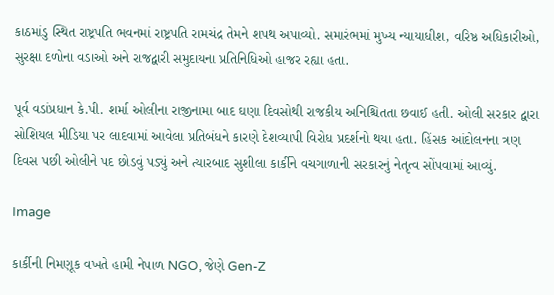કાઠમાંડુ સ્થિત રાષ્ટ્રપતિ ભવનમાં રાષ્ટ્રપતિ રામચંદ્ર તેમને શપથ અપાવ્યો. સમારંભમાં મુખ્ય ન્યાયાધીશ, વરિષ્ઠ અધિકારીઓ, સુરક્ષા દળોના વડાઓ અને રાજદ્વારી સમુદાયના પ્રતિનિધિઓ હાજર રહ્યા હતા.

પૂર્વ વડાંપ્રધાન કે.પી. શર્મા ઓલીના રાજીનામા બાદ ઘણા દિવસોથી રાજકીય અનિશ્ચિતતા છવાઈ હતી. ઓલી સરકાર દ્વારા સોશિયલ મીડિયા પર લાદવામાં આવેલા પ્રતિબંધને કારણે દેશવ્યાપી વિરોધ પ્રદર્શનો થયા હતા. હિંસક આંદોલનના ત્રણ દિવસ પછી ઓલીને પદ છોડવું પડ્યું અને ત્યારબાદ સુશીલા કાર્કીને વચગાળાની સરકારનું નેતૃત્વ સોંપવામાં આવ્યું.

Image

કાર્કીની નિમણૂક વખતે હામી નેપાળ NGO, જેણે Gen-Z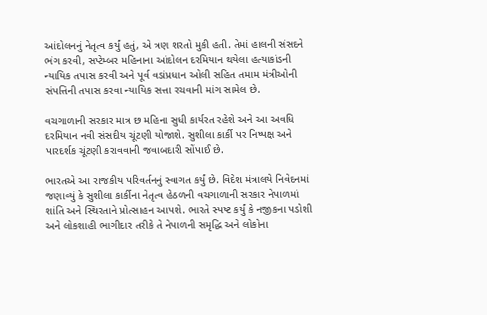આંદોલનનું નેતૃત્વ કર્યું હતું, એ ત્રણ શરતો મુકી હતી. તેમાં હાલની સંસદને ભંગ કરવી, સપ્ટેમ્બર મહિનાના આંદોલન દરમિયાન થયેલા હત્યાકાંડની ન્યાયિક તપાસ કરવી અને પૂર્વ વડાંપ્રધાન ઓલી સહિત તમામ મંત્રીઓની સંપત્તિની તપાસ કરવા ન્યાયિક સત્તા રચવાની માંગ સામેલ છે.

વચગાળાની સરકાર માત્ર છ મહિના સુધી કાર્યરત રહેશે અને આ અવધિ દરમિયાન નવી સંસદીય ચૂંટણી યોજાશે. સુશીલા કાર્કી પર નિષ્પક્ષ અને પારદર્શક ચૂંટણી કરાવવાની જવાબદારી સોંપાઈ છે.

ભારતએ આ રાજકીય પરિવર્તનનું સ્વાગત કર્યું છે. વિદેશ મંત્રાલયે નિવેદનમાં જણાવ્યું કે સુશીલા કાર્કીના નેતૃત્વ હેઠળની વચગાળાની સરકાર નેપાળમાં શાંતિ અને સ્થિરતાને પ્રોત્સાહન આપશે. ભારતે સ્પષ્ટ કર્યું કે નજીકના પડોશી અને લોકશાહી ભાગીદાર તરીકે તે નેપાળની સમૃદ્ધિ અને લોકોના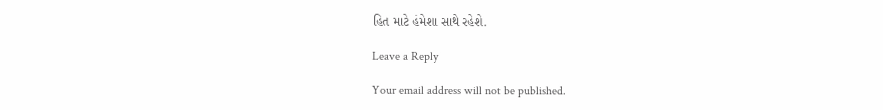હિત માટે હંમેશા સાથે રહેશે.

Leave a Reply

Your email address will not be published.